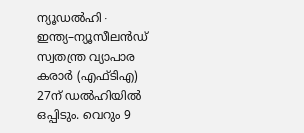ന്യൂഡൽഹി∙ ഇന്ത്യ–ന്യൂസീലൻഡ് സ്വതന്ത്ര വ്യാപാര കരാർ (എഫ്ടിഎ) 27ന് ഡൽഹിയിൽ ഒപ്പിടും. വെറും 9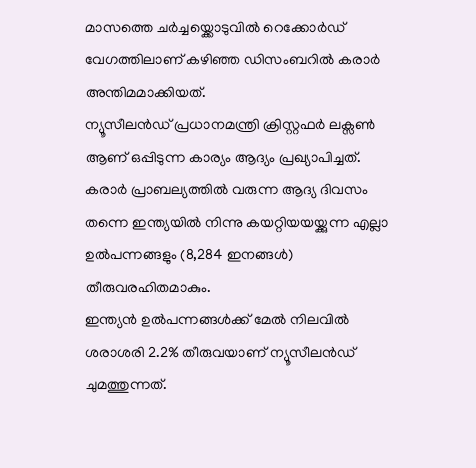മാസത്തെ ചർച്ചയ്ക്കൊടുവിൽ റെക്കോർഡ് വേഗത്തിലാണ് കഴിഞ്ഞ ഡിസംബറിൽ കരാർ അന്തിമമാക്കിയത്.
ന്യൂസീലൻഡ് പ്രധാനമന്ത്രി ക്രിസ്റ്റഫർ ലക്സൺ ആണ് ഒപ്പിടുന്ന കാര്യം ആദ്യം പ്രഖ്യാപിച്ചത്.
കരാർ പ്രാബല്യത്തിൽ വരുന്ന ആദ്യ ദിവസം തന്നെ ഇന്ത്യയിൽ നിന്നു കയറ്റിയയയ്ക്കുന്ന എല്ലാ ഉൽപന്നങ്ങളും (8,284 ഇനങ്ങൾ) തീരുവരഹിതമാകും.
ഇന്ത്യൻ ഉൽപന്നങ്ങൾക്ക് മേൽ നിലവിൽ ശരാശരി 2.2% തീരുവയാണ് ന്യൂസീലൻഡ് ചുമത്തുന്നത്.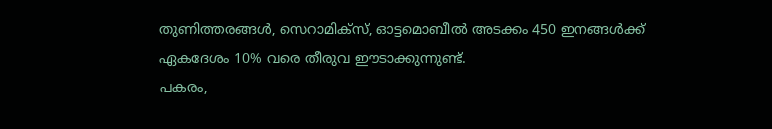തുണിത്തരങ്ങൾ, സെറാമിക്സ്, ഓട്ടമൊബീൽ അടക്കം 450 ഇനങ്ങൾക്ക് ഏകദേശം 10% വരെ തീരുവ ഈടാക്കുന്നുണ്ട്.
പകരം,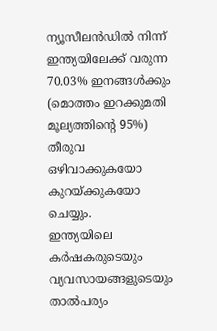ന്യൂസീലൻഡിൽ നിന്ന് ഇന്ത്യയിലേക്ക് വരുന്ന 70.03% ഇനങ്ങൾക്കും (മൊത്തം ഇറക്കുമതി മൂല്യത്തിന്റെ 95%) തീരുവ ഒഴിവാക്കുകയോ കുറയ്ക്കുകയോ ചെയ്യും.
ഇന്ത്യയിലെ കർഷകരുടെയും വ്യവസായങ്ങളുടെയും താൽപര്യം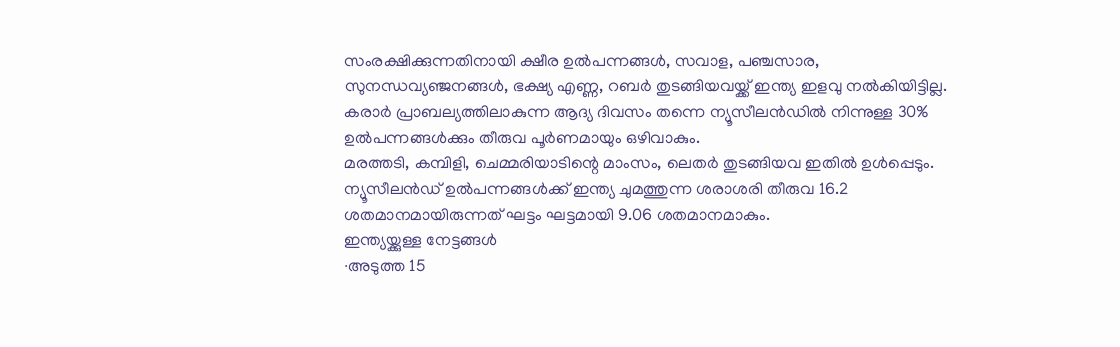സംരക്ഷിക്കുന്നതിനായി ക്ഷീര ഉൽപന്നങ്ങൾ, സവാള, പഞ്ചസാര, സുനന്ധവ്യഞ്ജനങ്ങൾ, ഭക്ഷ്യ എണ്ണ, റബർ തുടങ്ങിയവയ്ക്ക് ഇന്ത്യ ഇളവു നൽകിയിട്ടില്ല.
കരാർ പ്രാബല്യത്തിലാകുന്ന ആദ്യ ദിവസം തന്നെ ന്യൂസീലൻഡിൽ നിന്നുള്ള 30% ഉൽപന്നങ്ങൾക്കും തീരുവ പൂർണമായും ഒഴിവാകും.
മരത്തടി, കമ്പിളി, ചെമ്മരിയാടിന്റെ മാംസം, ലെതർ തുടങ്ങിയവ ഇതിൽ ഉൾപ്പെടും. ന്യൂസീലൻഡ് ഉൽപന്നങ്ങൾക്ക് ഇന്ത്യ ചുമത്തുന്ന ശരാശരി തീരുവ 16.2 ശതമാനമായിരുന്നത് ഘട്ടം ഘട്ടമായി 9.06 ശതമാനമാകും.
ഇന്ത്യയ്ക്കുള്ള നേട്ടങ്ങൾ
∙അടുത്ത 15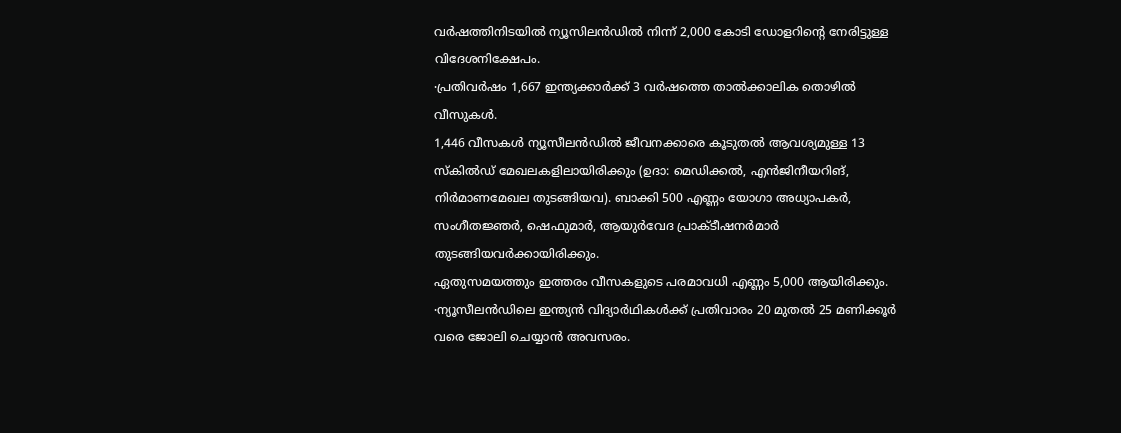വർഷത്തിനിടയിൽ ന്യൂസിലൻഡിൽ നിന്ന് 2,000 കോടി ഡോളറിന്റെ നേരിട്ടുള്ള വിദേശനിക്ഷേപം.
∙പ്രതിവർഷം 1,667 ഇന്ത്യക്കാർക്ക് 3 വർഷത്തെ താൽക്കാലിക തൊഴിൽ വീസുകൾ.
1,446 വീസകൾ ന്യൂസീലൻഡിൽ ജീവനക്കാരെ കൂടുതൽ ആവശ്യമുള്ള 13 സ്കിൽഡ് മേഖലകളിലായിരിക്കും (ഉദാ: മെഡിക്കൽ, എൻജിനീയറിങ്, നിർമാണമേഖല തുടങ്ങിയവ). ബാക്കി 500 എണ്ണം യോഗാ അധ്യാപകർ, സംഗീതജ്ഞർ, ഷെഫുമാർ, ആയുർവേദ പ്രാക്ടീഷനർമാർ തുടങ്ങിയവർക്കായിരിക്കും.
ഏതുസമയത്തും ഇത്തരം വീസകളുടെ പരമാവധി എണ്ണം 5,000 ആയിരിക്കും.
∙ന്യൂസീലൻഡിലെ ഇന്ത്യൻ വിദ്യാർഥികൾക്ക് പ്രതിവാരം 20 മുതൽ 25 മണിക്കൂർ വരെ ജോലി ചെയ്യാൻ അവസരം.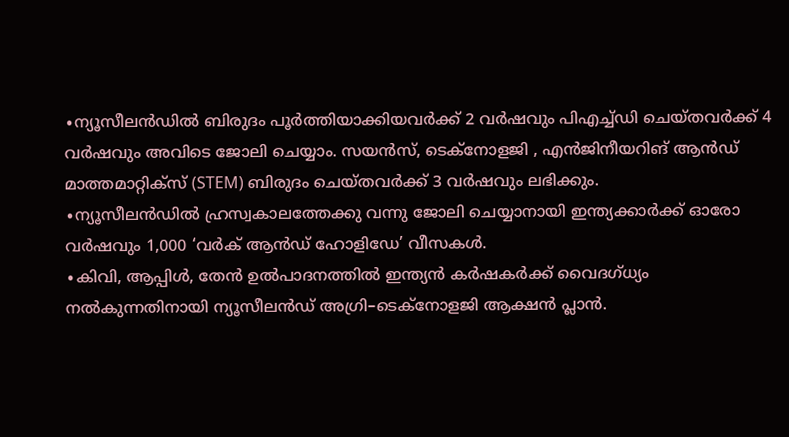∙ന്യൂസീലൻഡിൽ ബിരുദം പൂർത്തിയാക്കിയവർക്ക് 2 വർഷവും പിഎച്ച്ഡി ചെയ്തവർക്ക് 4 വർഷവും അവിടെ ജോലി ചെയ്യാം. സയൻസ്, ടെക്നോളജി , എൻജിനീയറിങ് ആൻഡ് മാത്തമാറ്റിക്സ് (STEM) ബിരുദം ചെയ്തവർക്ക് 3 വർഷവും ലഭിക്കും.
∙ന്യൂസീലൻഡിൽ ഹ്രസ്വകാലത്തേക്കു വന്നു ജോലി ചെയ്യാനായി ഇന്ത്യക്കാർക്ക് ഓരോ വർഷവും 1,000 ‘വർക് ആൻഡ് ഹോളിഡേ’ വീസകൾ.
∙കിവി, ആപ്പിൾ, തേൻ ഉൽപാദനത്തിൽ ഇന്ത്യൻ കർഷകർക്ക് വൈദഗ്ധ്യം നൽകുന്നതിനായി ന്യൂസീലൻഡ് അഗ്രി–ടെക്നോളജി ആക്ഷൻ പ്ലാൻ.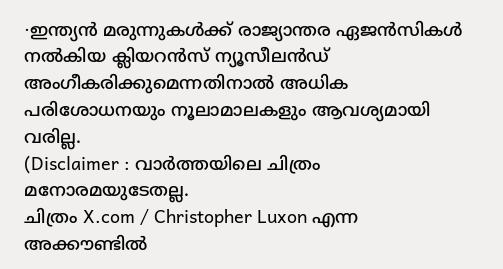∙ഇന്ത്യൻ മരുന്നുകൾക്ക് രാജ്യാന്തര ഏജൻസികൾ നൽകിയ ക്ലിയറൻസ് ന്യൂസീലൻഡ് അംഗീകരിക്കുമെന്നതിനാൽ അധിക പരിശോധനയും നൂലാമാലകളും ആവശ്യമായി വരില്ല.
(Disclaimer : വാർത്തയിലെ ചിത്രം മനോരമയുടേതല്ല.
ചിത്രം X.com / Christopher Luxon എന്ന അക്കൗണ്ടിൽ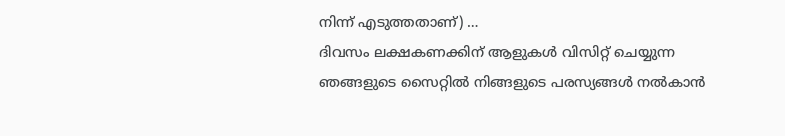നിന്ന് എടുത്തതാണ്) …
ദിവസം ലക്ഷകണക്കിന് ആളുകൾ വിസിറ്റ് ചെയ്യുന്ന ഞങ്ങളുടെ സൈറ്റിൽ നിങ്ങളുടെ പരസ്യങ്ങൾ നൽകാൻ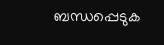ബന്ധപ്പെടുക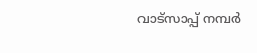വാട്സാപ്പ് നമ്പർ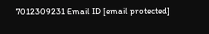7012309231 Email ID [email protected]